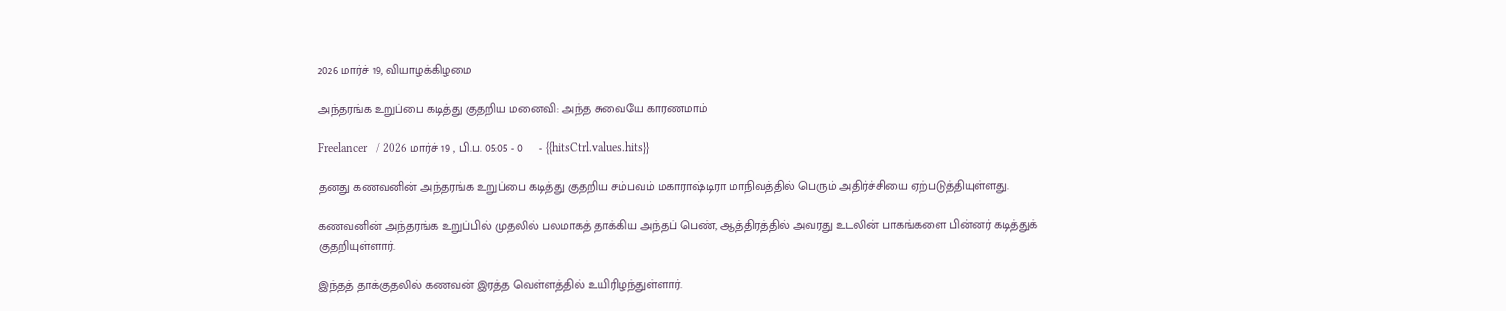2026 மார்ச் 19, வியாழக்கிழமை

அந்தரங்க உறுப்பை கடித்து குதறிய மனைவி: அந்த சுவையே காரணமாம்

Freelancer   / 2026 மார்ச் 19 , பி.ப. 05:05 - 0     - {{hitsCtrl.values.hits}}

தனது கணவனின் அந்தரங்க உறுப்பை கடித்து குதறிய சம்பவம் மகாராஷ்டிரா மாநிவத்தில் பெரும் அதிர்ச்சியை ஏற்படுத்தியுள்ளது.

கணவனின் அந்தரங்க உறுப்பில் முதலில் பலமாகத் தாக்கிய அந்தப் பெண், ஆத்திரத்தில் அவரது உடலின் பாகங்களை பின்னர் கடித்துக் குதறியுள்ளார்.

இந்தத் தாக்குதலில் கணவன் இரத்த வெள்ளத்தில் உயிரிழந்துள்ளார்.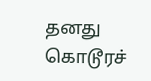தனது கொடூரச்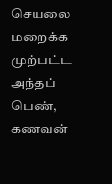செயலை மறைக்க முற்பட்ட அந்தப் பெண், கணவன்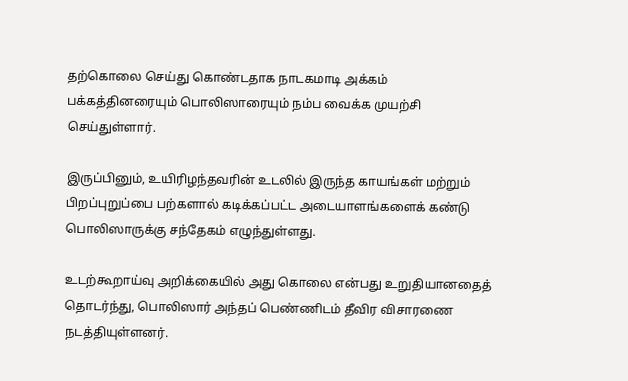தற்கொலை செய்து கொண்டதாக நாடகமாடி அக்கம் பக்கத்தினரையும் பொலிஸாரையும் நம்ப வைக்க முயற்சி செய்துள்ளார்.

இருப்பினும், உயிரிழந்தவரின் உடலில் இருந்த காயங்கள் மற்றும் பிறப்புறுப்பை பற்களால் கடிக்கப்பட்ட அடையாளங்களைக் கண்டு பொலிஸாருக்கு சந்தேகம் எழுந்துள்ளது.

உடற்கூறாய்வு அறிக்கையில் அது கொலை என்பது உறுதியானதைத் தொடர்ந்து, பொலிஸார் அந்தப் பெண்ணிடம் தீவிர விசாரணை நடத்தியுள்ளனர்.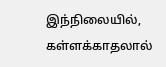இந்நிலையில், கள்ளக்காதலால்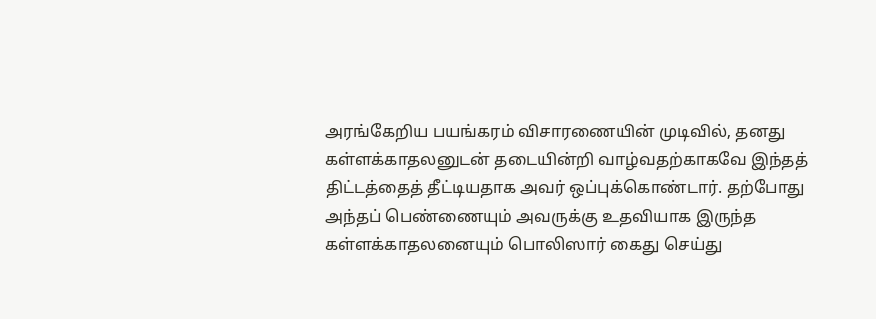அரங்கேறிய பயங்கரம் விசாரணையின் முடிவில், தனது கள்ளக்காதலனுடன் தடையின்றி வாழ்வதற்காகவே இந்தத் திட்டத்தைத் தீட்டியதாக அவர் ஒப்புக்கொண்டார். தற்போது அந்தப் பெண்ணையும் அவருக்கு உதவியாக இருந்த கள்ளக்காதலனையும் பொலிஸார் கைது செய்து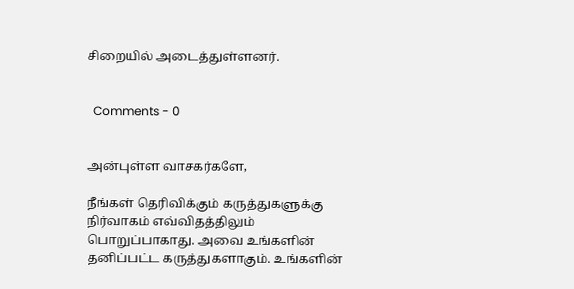சிறையில் அடைத்துள்ளனர்.


  Comments - 0


அன்புள்ள வாசகர்களே,

நீங்கள் தெரிவிக்கும் கருத்துகளுக்கு நிர்வாகம் எவ்விதத்திலும் பொறுப்பாகாது. அவை உங்களின் தனிப்பட்ட கருத்துகளாகும். உங்களின்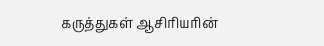கருத்துகள் ஆசிரியரின்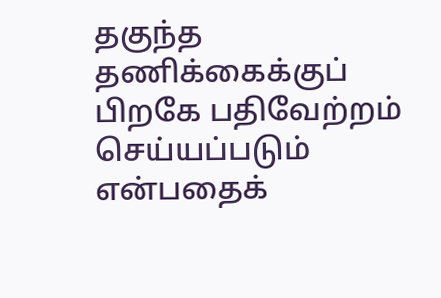தகுந்த தணிக்கைக்குப் பிறகே பதிவேற்றம் செய்யப்படும் என்பதைக்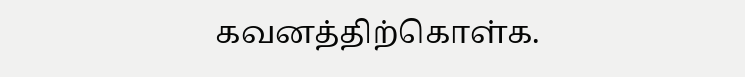கவனத்திற்கொள்க.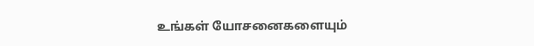உங்கள் யோசனைகளையும்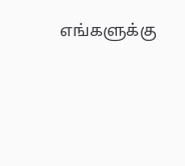எங்களுக்கு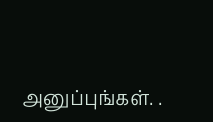அனுப்புங்கள். .